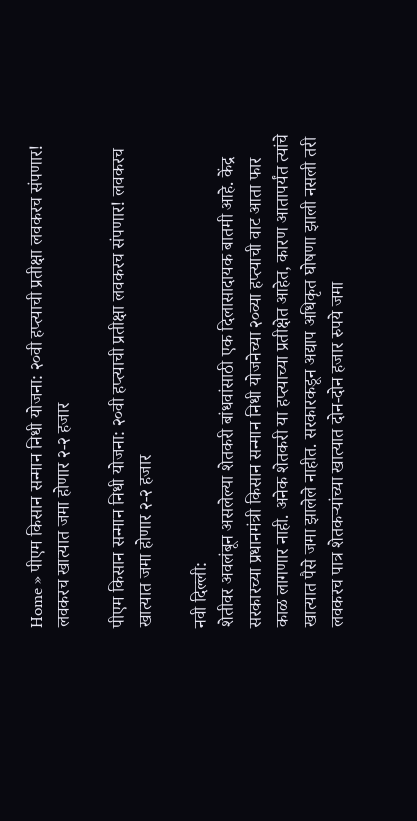Home » पीएम किसान सन्मान निधी योजना: २०वी हप्त्याची प्रतीक्षा लवकरच संपणार! लवकरच खात्यात जमा होणार २-२ हजार

पीएम किसान सन्मान निधी योजना: २०वी हप्त्याची प्रतीक्षा लवकरच संपणार! लवकरच खात्यात जमा होणार २-२ हजार

नवी दिल्ली:
शेतीवर अवलंबून असलेल्या शेतकरी बांधवांसाठी एक दिलासादायक बातमी आहे. केंद्र सरकारच्या प्रधानमंत्री किसान सन्मान निधी योजनेच्या २०व्या हप्त्याची वाट आता फार काळ लागणार नाही. अनेक शेतकरी या हप्त्याच्या प्रतीक्षेत आहेत, कारण आतापर्यंत त्यांचे खात्यात पैसे जमा झालेले नाहीत. सरकारकडून अद्याप अधिकृत घोषणा झाली नसली तरी लवकरच पात्र शेतकऱ्यांच्या खात्यात दोन-दोन हजार रुपये जमा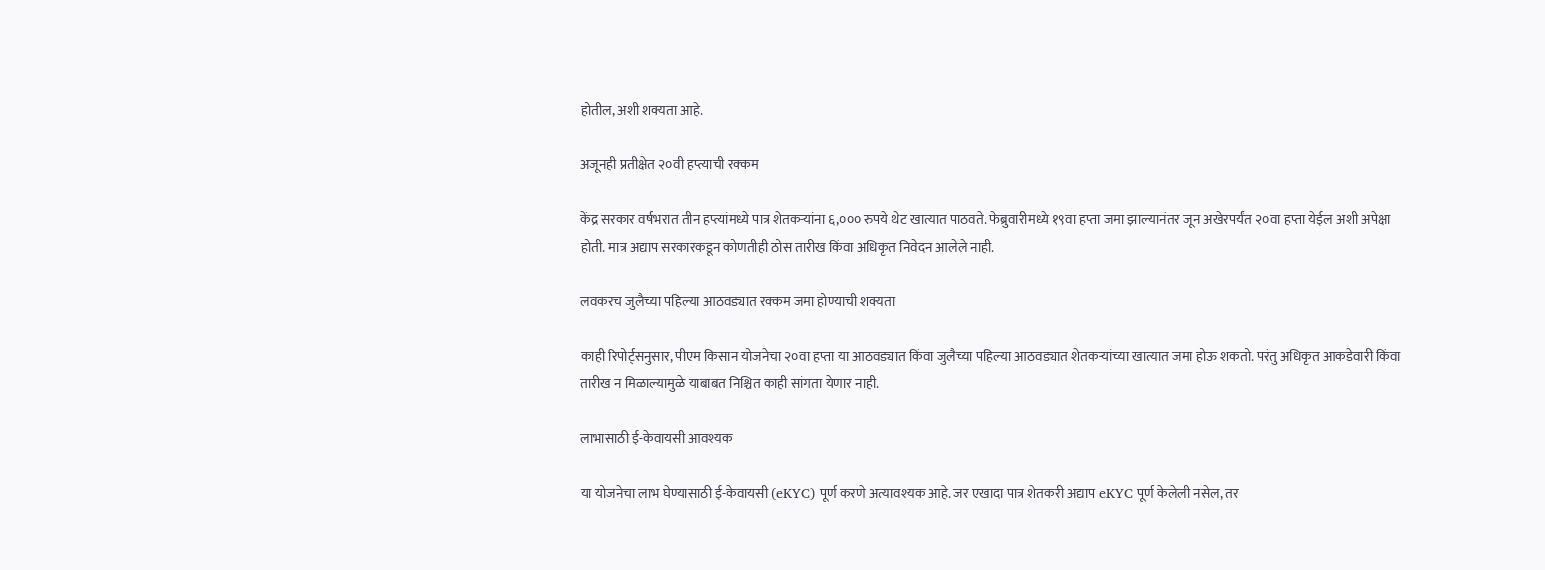होतील, अशी शक्यता आहे.

अजूनही प्रतीक्षेत २०वी हप्त्याची रक्कम

केंद्र सरकार वर्षभरात तीन हप्त्यांमध्ये पात्र शेतकऱ्यांना ६,००० रुपये थेट खात्यात पाठवते. फेब्रुवारीमध्ये १९वा हप्ता जमा झाल्यानंतर जून अखेरपर्यंत २०वा हप्ता येईल अशी अपेक्षा होती. मात्र अद्याप सरकारकडून कोणतीही ठोस तारीख किंवा अधिकृत निवेदन आलेले नाही.

लवकरच जुलैच्या पहिल्या आठवड्यात रक्कम जमा होण्याची शक्यता

काही रिपोर्ट्सनुसार, पीएम किसान योजनेचा २०वा हप्ता या आठवड्यात किंवा जुलैच्या पहिल्या आठवड्यात शेतकऱ्यांच्या खात्यात जमा होऊ शकतो. परंतु अधिकृत आकडेवारी किंवा तारीख न मिळाल्यामुळे याबाबत निश्चित काही सांगता येणार नाही.

लाभासाठी ई-केवायसी आवश्यक

या योजनेचा लाभ घेण्यासाठी ई-केवायसी (eKYC) पूर्ण करणे अत्यावश्यक आहे. जर एखादा पात्र शेतकरी अद्याप eKYC पूर्ण केलेली नसेल, तर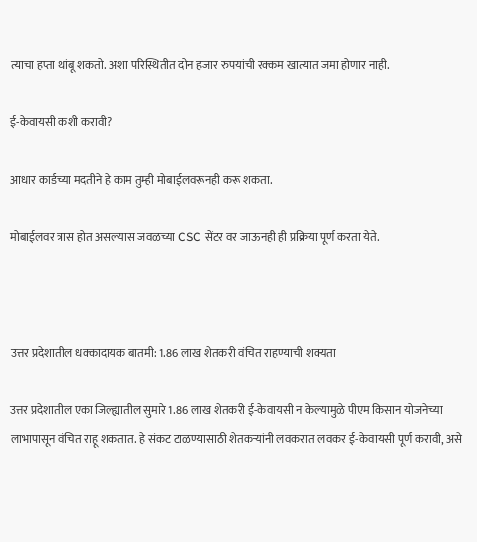त्याचा हप्ता थांबू शकतो. अशा परिस्थितीत दोन हजार रुपयांची रक्कम खात्यात जमा होणार नाही.

ई-केवायसी कशी करावी?

आधार कार्डच्या मदतीने हे काम तुम्ही मोबाईलवरूनही करू शकता.

मोबाईलवर त्रास होत असल्यास जवळच्या CSC सेंटर वर जाऊनही ही प्रक्रिया पूर्ण करता येते.



उत्तर प्रदेशातील धक्कादायक बातमी: 1.86 लाख शेतकरी वंचित राहण्याची शक्यता

उत्तर प्रदेशातील एका जिल्ह्यातील सुमारे 1.86 लाख शेतकरी ई-केवायसी न केल्यामुळे पीएम किसान योजनेच्या लाभापासून वंचित राहू शकतात. हे संकट टाळण्यासाठी शेतकऱ्यांनी लवकरात लवकर ई-केवायसी पूर्ण करावी, असे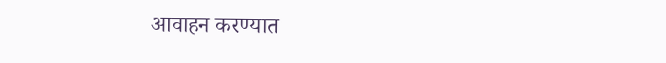आवाहन करण्यात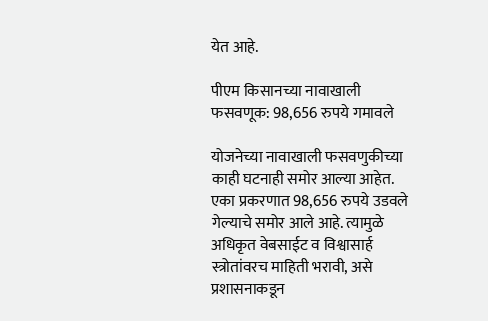येत आहे.

पीएम किसानच्या नावाखाली फसवणूक: 98,656 रुपये गमावले

योजनेच्या नावाखाली फसवणुकीच्या काही घटनाही समोर आल्या आहेत. एका प्रकरणात 98,656 रुपये उडवले गेल्याचे समोर आले आहे. त्यामुळे अधिकृत वेबसाईट व विश्वासार्ह स्त्रोतांवरच माहिती भरावी, असे प्रशासनाकडून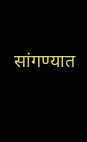सांगण्यात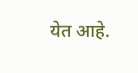येत आहे.